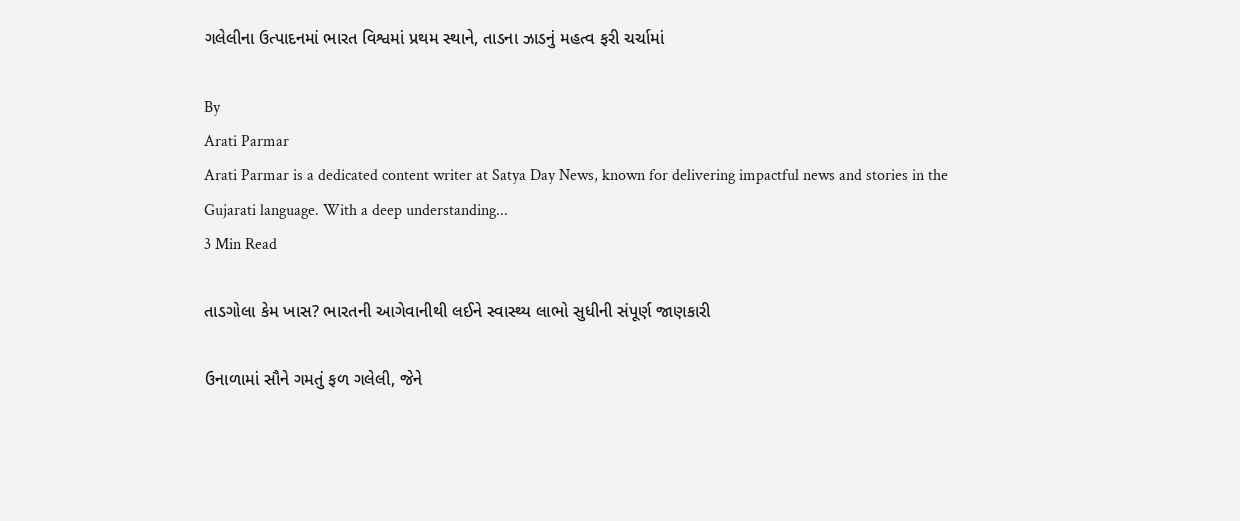ગલેલીના ઉત્પાદનમાં ભારત વિશ્વમાં પ્રથમ સ્થાને, તાડના ઝાડનું મહત્વ ફરી ચર્ચામાં

By
Arati Parmar
Arati Parmar is a dedicated content writer at Satya Day News, known for delivering impactful news and stories in the Gujarati language. With a deep understanding...
3 Min Read

તાડગોલા કેમ ખાસ? ભારતની આગેવાનીથી લઈને સ્વાસ્થ્ય લાભો સુધીની સંપૂર્ણ જાણકારી

ઉનાળામાં સૌને ગમતું ફળ ગલેલી, જેને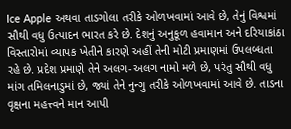Ice Apple અથવા તાડગોલા તરીકે ઓળખવામાં આવે છે, તેનું વિશ્વમાં સૌથી વધુ ઉત્પાદન ભારત કરે છે. દેશનું અનુકૂળ હવામાન અને દરિયાકાંઠા વિસ્તારોમાં વ્યાપક ખેતીને કારણે અહીં તેની મોટી પ્રમાણમાં ઉપલબ્ધતા રહે છે. પ્રદેશ પ્રમાણે તેને અલગ-અલગ નામો મળે છે, પરંતુ સૌથી વધુ માંગ તમિલનાડુમાં છે, જ્યાં તેને નુન્ગુ તરીકે ઓળખવામાં આવે છે. તાડના વૃક્ષના મહત્ત્વને માન આપી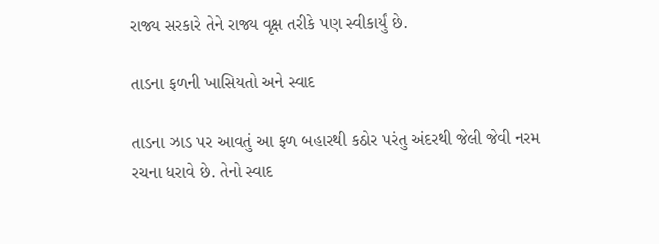રાજ્ય સરકારે તેને રાજ્ય વૃક્ષ તરીકે પણ સ્વીકાર્યું છે.

તાડના ફળની ખાસિયતો અને સ્વાદ

તાડના ઝાડ પર આવતું આ ફળ બહારથી કઠોર પરંતુ અંદરથી જેલી જેવી નરમ રચના ધરાવે છે. તેનો સ્વાદ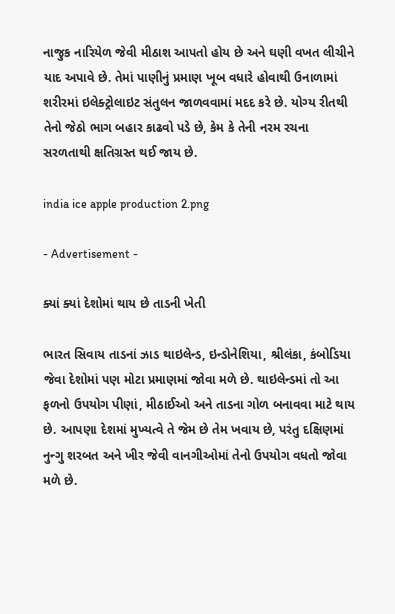નાજુક નારિયેળ જેવી મીઠાશ આપતો હોય છે અને ઘણી વખત લીચીને યાદ અપાવે છે. તેમાં પાણીનું પ્રમાણ ખૂબ વધારે હોવાથી ઉનાળામાં શરીરમાં ઇલેક્ટ્રોલાઇટ સંતુલન જાળવવામાં મદદ કરે છે. યોગ્ય રીતથી તેનો જેઠો ભાગ બહાર કાઢવો પડે છે, કેમ કે તેની નરમ રચના સરળતાથી ક્ષતિગ્રસ્ત થઈ જાય છે.

india ice apple production 2.png

- Advertisement -

ક્યાં ક્યાં દેશોમાં થાય છે તાડની ખેતી

ભારત સિવાય તાડનાં ઝાડ થાઇલેન્ડ, ઇન્ડોનેશિયા, શ્રીલંકા, કંબોડિયા જેવા દેશોમાં પણ મોટા પ્રમાણમાં જોવા મળે છે. થાઇલેન્ડમાં તો આ ફળનો ઉપયોગ પીણાં, મીઠાઈઓ અને તાડના ગોળ બનાવવા માટે થાય છે. આપણા દેશમાં મુખ્યત્વે તે જેમ છે તેમ ખવાય છે, પરંતુ દક્ષિણમાં નુન્ગુ શરબત અને ખીર જેવી વાનગીઓમાં તેનો ઉપયોગ વધતો જોવા મળે છે.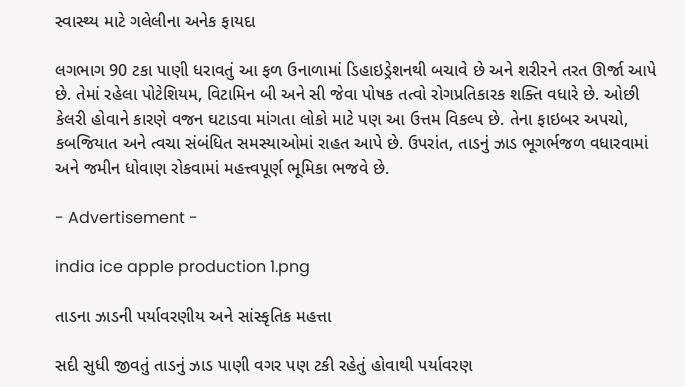સ્વાસ્થ્ય માટે ગલેલીના અનેક ફાયદા

લગભાગ 90 ટકા પાણી ધરાવતું આ ફળ ઉનાળામાં ડિહાઇડ્રેશનથી બચાવે છે અને શરીરને તરત ઊર્જા આપે છે. તેમાં રહેલા પોટેશિયમ, વિટામિન બી અને સી જેવા પોષક તત્વો રોગપ્રતિકારક શક્તિ વધારે છે. ઓછી કેલરી હોવાને કારણે વજન ઘટાડવા માંગતા લોકો માટે પણ આ ઉત્તમ વિકલ્પ છે. તેના ફાઇબર અપચો, કબજિયાત અને ત્વચા સંબંધિત સમસ્યાઓમાં રાહત આપે છે. ઉપરાંત, તાડનું ઝાડ ભૂગર્ભજળ વધારવામાં અને જમીન ધોવાણ રોકવામાં મહત્ત્વપૂર્ણ ભૂમિકા ભજવે છે.

- Advertisement -

india ice apple production 1.png

તાડના ઝાડની પર્યાવરણીય અને સાંસ્કૃતિક મહત્તા

સદી સુધી જીવતું તાડનું ઝાડ પાણી વગર પણ ટકી રહેતું હોવાથી પર્યાવરણ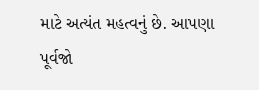માટે અત્યંત મહત્વનું છે. આપણા પૂર્વજો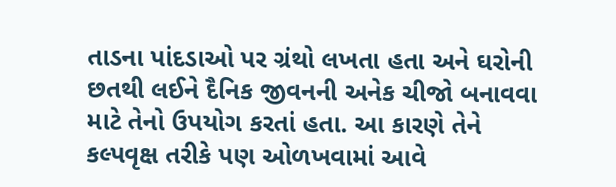તાડના પાંદડાઓ પર ગ્રંથો લખતા હતા અને ઘરોની છતથી લઈને દૈનિક જીવનની અનેક ચીજો બનાવવા માટે તેનો ઉપયોગ કરતાં હતા. આ કારણે તેને કલ્પવૃક્ષ તરીકે પણ ઓળખવામાં આવે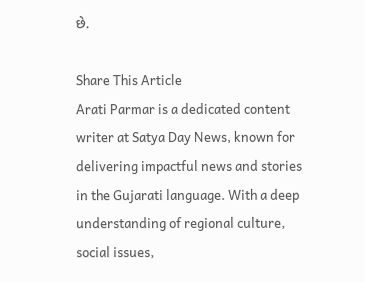છે.

Share This Article
Arati Parmar is a dedicated content writer at Satya Day News, known for delivering impactful news and stories in the Gujarati language. With a deep understanding of regional culture, social issues,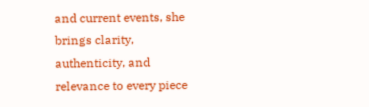and current events, she brings clarity, authenticity, and relevance to every piece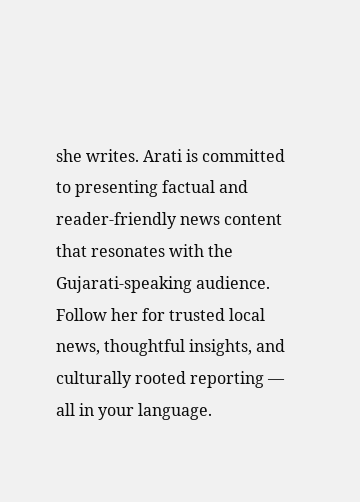she writes. Arati is committed to presenting factual and reader-friendly news content that resonates with the Gujarati-speaking audience. Follow her for trusted local news, thoughtful insights, and culturally rooted reporting — all in your language.